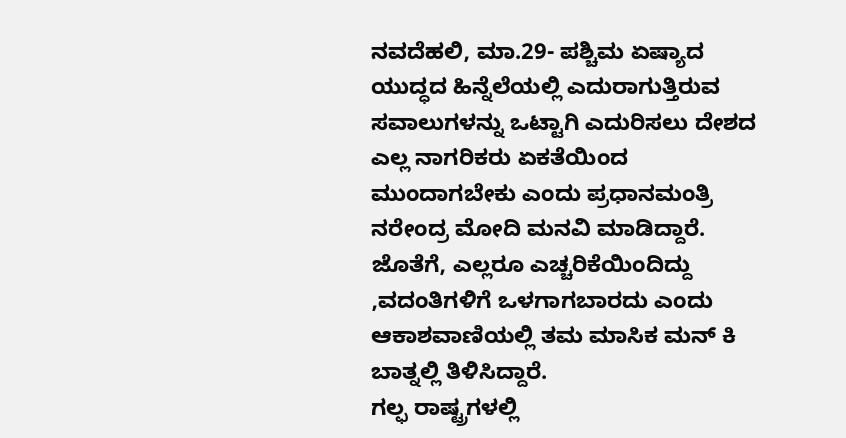ನವದೆಹಲಿ, ಮಾ.29- ಪಶ್ಚಿಮ ಏಷ್ಯಾದ ಯುದ್ಧದ ಹಿನ್ನೆಲೆಯಲ್ಲಿ ಎದುರಾಗುತ್ತಿರುವ ಸವಾಲುಗಳನ್ನು ಒಟ್ಟಾಗಿ ಎದುರಿಸಲು ದೇಶದ ಎಲ್ಲ ನಾಗರಿಕರು ಏಕತೆಯಿಂದ ಮುಂದಾಗಬೇಕು ಎಂದು ಪ್ರಧಾನಮಂತ್ರಿ ನರೇಂದ್ರ ಮೋದಿ ಮನವಿ ಮಾಡಿದ್ದಾರೆ.
ಜೊತೆಗೆ, ಎಲ್ಲರೂ ಎಚ್ಚರಿಕೆಯಿಂದಿದ್ದು ,ವದಂತಿಗಳಿಗೆ ಒಳಗಾಗಬಾರದು ಎಂದು ಆಕಾಶವಾಣಿಯಲ್ಲಿ ತಮ ಮಾಸಿಕ ಮನ್ ಕಿ ಬಾತ್ನಲ್ಲಿ ತಿಳಿಸಿದ್ದಾರೆ.
ಗಲ್ಫ ರಾಷ್ಟ್ರಗಳಲ್ಲಿ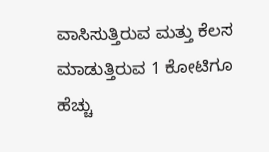ವಾಸಿಸುತ್ತಿರುವ ಮತ್ತು ಕೆಲಸ ಮಾಡುತ್ತಿರುವ 1 ಕೋಟಿಗೂ ಹೆಚ್ಚು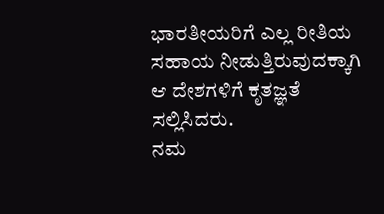ಭಾರತೀಯರಿಗೆ ಎಲ್ಲ ರೀತಿಯ ಸಹಾಯ ನೀಡುತ್ತಿರುವುದಕ್ಕಾಗಿ ಆ ದೇಶಗಳಿಗೆ ಕೃತಜ್ಞತೆ ಸಲ್ಲಿಸಿದರು.
ನಮ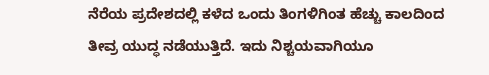ನೆರೆಯ ಪ್ರದೇಶದಲ್ಲಿ ಕಳೆದ ಒಂದು ತಿಂಗಳಿಗಿಂತ ಹೆಚ್ಚು ಕಾಲದಿಂದ ತೀವ್ರ ಯುದ್ಧ ನಡೆಯುತ್ತಿದೆ. ಇದು ನಿಶ್ಚಯವಾಗಿಯೂ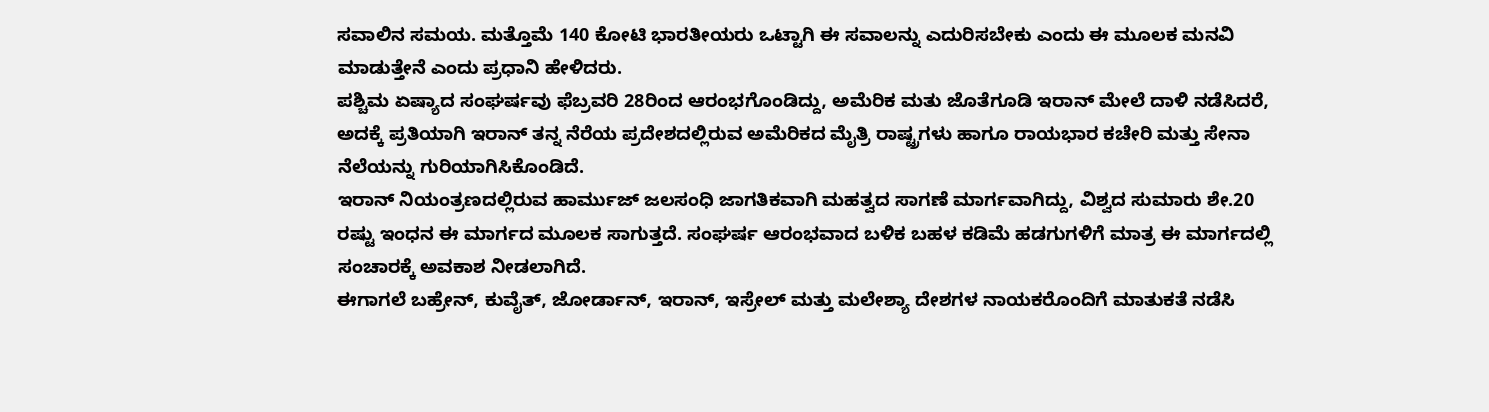ಸವಾಲಿನ ಸಮಯ. ಮತ್ತೊಮೆ 140 ಕೋಟಿ ಭಾರತೀಯರು ಒಟ್ಟಾಗಿ ಈ ಸವಾಲನ್ನು ಎದುರಿಸಬೇಕು ಎಂದು ಈ ಮೂಲಕ ಮನವಿ ಮಾಡುತ್ತೇನೆ ಎಂದು ಪ್ರಧಾನಿ ಹೇಳಿದರು.
ಪಶ್ಚಿಮ ಏಷ್ಯಾದ ಸಂಘರ್ಷವು ಫೆಬ್ರವರಿ 28ರಿಂದ ಆರಂಭಗೊಂಡಿದ್ದು, ಅಮೆರಿಕ ಮತು ಜೊತೆಗೂಡಿ ಇರಾನ್ ಮೇಲೆ ದಾಳಿ ನಡೆಸಿದರೆ, ಅದಕ್ಕೆ ಪ್ರತಿಯಾಗಿ ಇರಾನ್ ತನ್ನ ನೆರೆಯ ಪ್ರದೇಶದಲ್ಲಿರುವ ಅಮೆರಿಕದ ಮೈತ್ರಿ ರಾಷ್ಟ್ರಗಳು ಹಾಗೂ ರಾಯಭಾರ ಕಚೇರಿ ಮತ್ತು ಸೇನಾ ನೆಲೆಯನ್ನು ಗುರಿಯಾಗಿಸಿಕೊಂಡಿದೆ.
ಇರಾನ್ ನಿಯಂತ್ರಣದಲ್ಲಿರುವ ಹಾರ್ಮುಜ್ ಜಲಸಂಧಿ ಜಾಗತಿಕವಾಗಿ ಮಹತ್ವದ ಸಾಗಣೆ ಮಾರ್ಗವಾಗಿದ್ದು, ವಿಶ್ವದ ಸುಮಾರು ಶೇ.20 ರಷ್ಟು ಇಂಧನ ಈ ಮಾರ್ಗದ ಮೂಲಕ ಸಾಗುತ್ತದೆ. ಸಂಘರ್ಷ ಆರಂಭವಾದ ಬಳಿಕ ಬಹಳ ಕಡಿಮೆ ಹಡಗುಗಳಿಗೆ ಮಾತ್ರ ಈ ಮಾರ್ಗದಲ್ಲಿ ಸಂಚಾರಕ್ಕೆ ಅವಕಾಶ ನೀಡಲಾಗಿದೆ.
ಈಗಾಗಲೆ ಬಹ್ರೇನ್, ಕುವೈತ್, ಜೋರ್ಡಾನ್, ಇರಾನ್, ಇಸ್ರೇಲ್ ಮತ್ತು ಮಲೇಶ್ಯಾ ದೇಶಗಳ ನಾಯಕರೊಂದಿಗೆ ಮಾತುಕತೆ ನಡೆಸಿ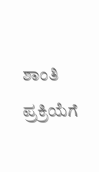ಶಾಂತಿ ಪ್ರಕ್ರಿಯೆಗೆ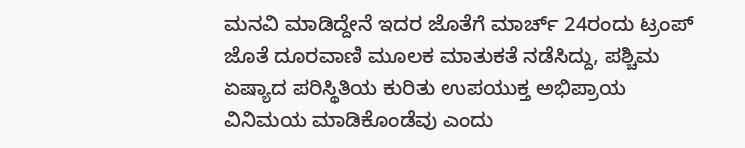ಮನವಿ ಮಾಡಿದ್ದೇನೆ ಇದರ ಜೊತೆಗೆ ಮಾರ್ಚ್ 24ರಂದು ಟ್ರಂಪ್ ಜೊತೆ ದೂರವಾಣಿ ಮೂಲಕ ಮಾತುಕತೆ ನಡೆಸಿದ್ದು, ಪಶ್ಚಿಮ ಏಷ್ಯಾದ ಪರಿಸ್ಥಿತಿಯ ಕುರಿತು ಉಪಯುಕ್ತ ಅಭಿಪ್ರಾಯ ವಿನಿಮಯ ಮಾಡಿಕೊಂಡೆವು ಎಂದು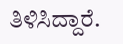ತಿಳಿಸಿದ್ದಾರೆ.